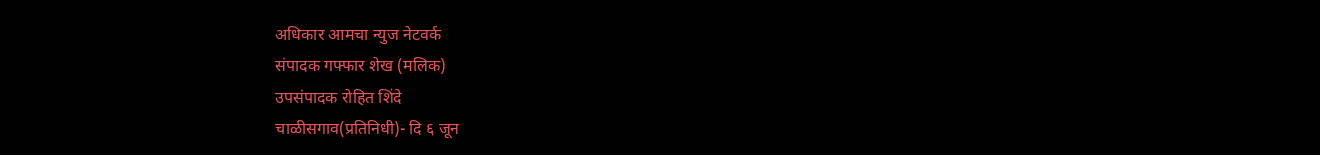अधिकार आमचा न्युज नेटवर्क
संपादक गफ्फार शेख (मलिक)
उपसंपादक रोहित शिंदे
चाळीसगाव(प्रतिनिधी)- दि ६ जून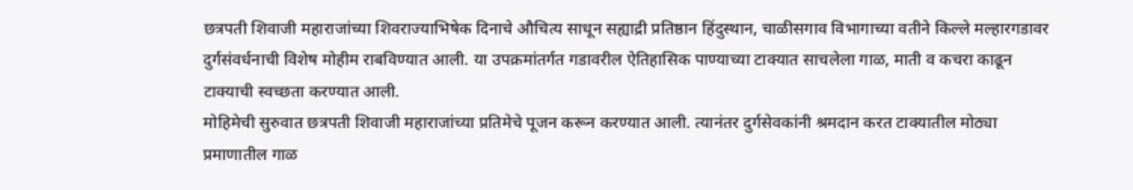छत्रपती शिवाजी महाराजांच्या शिवराज्याभिषेक दिनाचे औचित्य साधून सह्याद्री प्रतिष्ठान हिंदुस्थान, चाळीसगाव विभागाच्या वतीने किल्ले मल्हारगडावर दुर्गसंवर्धनाची विशेष मोहीम राबविण्यात आली. या उपक्रमांतर्गत गडावरील ऐतिहासिक पाण्याच्या टाक्यात साचलेला गाळ, माती व कचरा काढून टाक्याची स्वच्छता करण्यात आली.
मोहिमेची सुरुवात छत्रपती शिवाजी महाराजांच्या प्रतिमेचे पूजन करून करण्यात आली. त्यानंतर दुर्गसेवकांनी श्रमदान करत टाक्यातील मोठ्या प्रमाणातील गाळ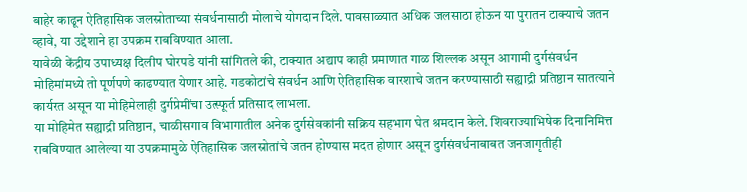बाहेर काढून ऐतिहासिक जलस्रोताच्या संवर्धनासाठी मोलाचे योगदान दिले. पावसाळ्यात अधिक जलसाठा होऊन या पुरातन टाक्याचे जतन व्हावे, या उद्देशाने हा उपक्रम राबविण्यात आला.
यावेळी केंद्रीय उपाध्यक्ष दिलीप घोरपडे यांनी सांगितले की, टाक्यात अद्याप काही प्रमाणात गाळ शिल्लक असून आगामी दुर्गसंवर्धन मोहिमांमध्ये तो पूर्णपणे काढण्यात येणार आहे. गडकोटांचे संवर्धन आणि ऐतिहासिक वारशाचे जतन करण्यासाठी सह्याद्री प्रतिष्ठान सातत्याने कार्यरत असून या मोहिमेलाही दुर्गप्रेमींचा उत्स्फूर्त प्रतिसाद लाभला.
या मोहिमेत सह्याद्री प्रतिष्ठान, चाळीसगाव विभागातील अनेक दुर्गसेवकांनी सक्रिय सहभाग घेत श्रमदान केले. शिवराज्याभिषेक दिनानिमित्त राबविण्यात आलेल्या या उपक्रमामुळे ऐतिहासिक जलस्रोतांचे जतन होण्यास मदत होणार असून दुर्गसंवर्धनाबाबत जनजागृतीही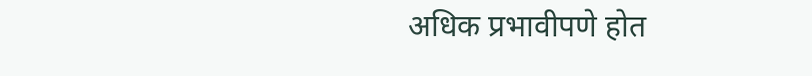अधिक प्रभावीपणे होत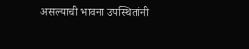असल्याची भावना उपस्थितांनी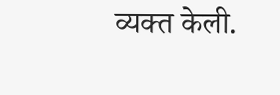व्यक्त केली.